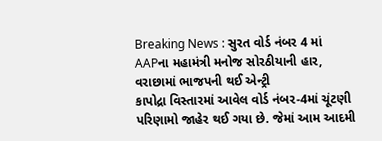Breaking News : સુરત વોર્ડ નંબર 4 માં AAPના મહામંત્રી મનોજ સોરઠીયાની હાર, વરાછામાં ભાજપની થઈ એન્ટ્રી
કાપોદ્રા વિસ્તારમાં આવેલ વોર્ડ નંબર-4માં ચૂંટણી પરિણામો જાહેર થઈ ગયા છે. જેમાં આમ આદમી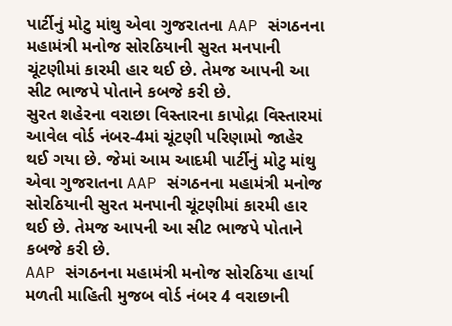પાર્ટીનું મોટુ માંથુ એવા ગુજરાતના AAP સંગઠનના મહામંત્રી મનોજ સોરઠિયાની સુરત મનપાની ચૂંટણીમાં કારમી હાર થઈ છે. તેમજ આપની આ સીટ ભાજપે પોતાને કબજે કરી છે.
સુરત શહેરના વરાછા વિસ્તારના કાપોદ્રા વિસ્તારમાં આવેલ વોર્ડ નંબર-4માં ચૂંટણી પરિણામો જાહેર થઈ ગયા છે. જેમાં આમ આદમી પાર્ટીનું મોટુ માંથુ એવા ગુજરાતના AAP સંગઠનના મહામંત્રી મનોજ સોરઠિયાની સુરત મનપાની ચૂંટણીમાં કારમી હાર થઈ છે. તેમજ આપની આ સીટ ભાજપે પોતાને કબજે કરી છે.
AAP સંગઠનના મહામંત્રી મનોજ સોરઠિયા હાર્યા
મળતી માહિતી મુજબ વોર્ડ નંબર 4 વરાછાની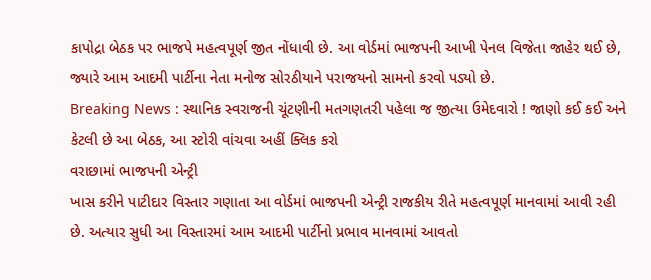કાપોદ્રા બેઠક પર ભાજપે મહત્વપૂર્ણ જીત નોંધાવી છે. આ વોર્ડમાં ભાજપની આખી પેનલ વિજેતા જાહેર થઈ છે, જ્યારે આમ આદમી પાર્ટીના નેતા મનોજ સોરઠીયાને પરાજયનો સામનો કરવો પડ્યો છે.
Breaking News : સ્થાનિક સ્વરાજની ચૂંટણીની મતગણતરી પહેલા જ જીત્યા ઉમેદવારો ! જાણો કઈ કઈ અને કેટલી છે આ બેઠક, આ સ્ટોરી વાંચવા અહીં ક્લિક કરો
વરાછામાં ભાજપની એન્ટ્રી
ખાસ કરીને પાટીદાર વિસ્તાર ગણાતા આ વોર્ડમાં ભાજપની એન્ટ્રી રાજકીય રીતે મહત્વપૂર્ણ માનવામાં આવી રહી છે. અત્યાર સુધી આ વિસ્તારમાં આમ આદમી પાર્ટીનો પ્રભાવ માનવામાં આવતો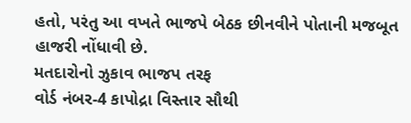હતો, પરંતુ આ વખતે ભાજપે બેઠક છીનવીને પોતાની મજબૂત હાજરી નોંધાવી છે.
મતદારોનો ઝુકાવ ભાજપ તરફ
વોર્ડ નંબર-4 કાપોદ્રા વિસ્તાર સૌથી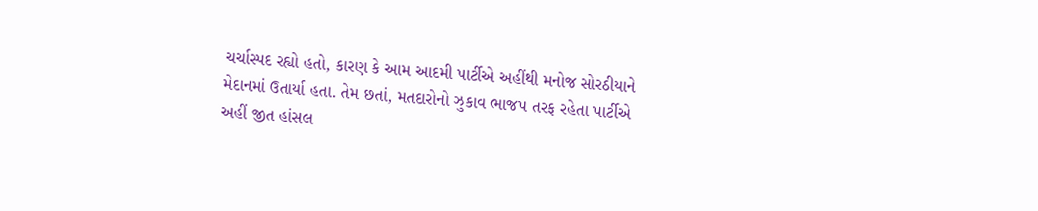ચર્ચાસ્પદ રહ્યો હતો, કારણ કે આમ આદમી પાર્ટીએ અહીંથી મનોજ સોરઠીયાને મેદાનમાં ઉતાર્યા હતા. તેમ છતાં, મતદારોનો ઝુકાવ ભાજપ તરફ રહેતા પાર્ટીએ અહીં જીત હાંસલ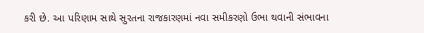કરી છે. આ પરિણામ સાથે સુરતના રાજકારણમાં નવા સમીકરણો ઉભા થવાની સંભાવના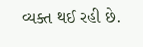વ્યક્ત થઈ રહી છે.